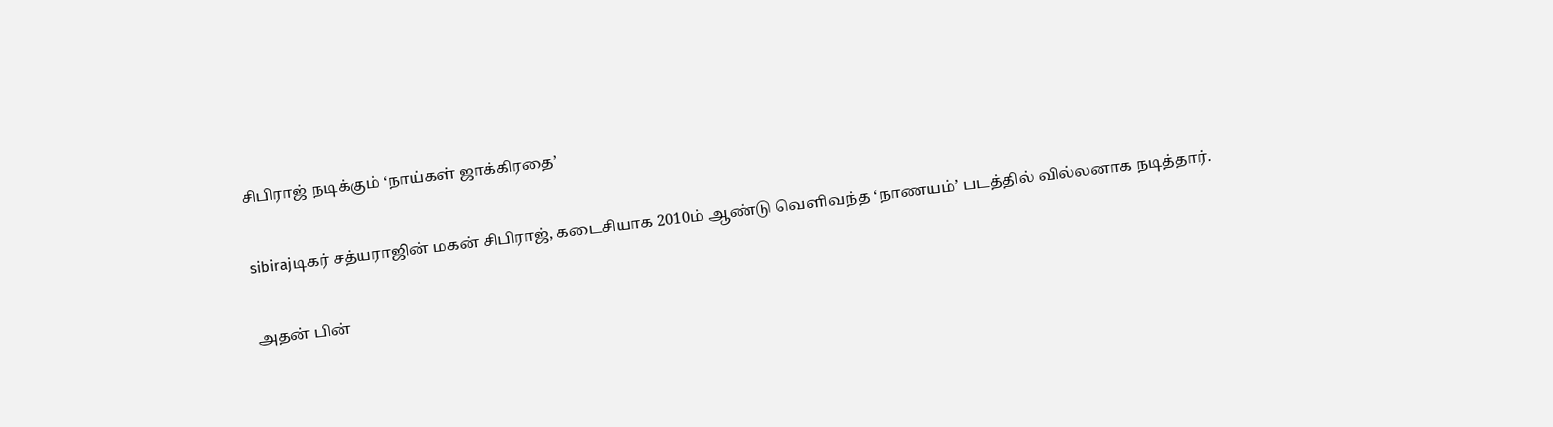சிபிராஜ் நடிக்கும் ‘நாய்கள் ஜாக்கிரதை’

sibirajடிகர் சத்யராஜின் மகன் சிபிராஜ், கடைசியாக 2010ம் ஆண்டு வெளிவந்த ‘நாணயம்’ படத்தில் வில்லனாக நடித்தார்.

அதன் பின்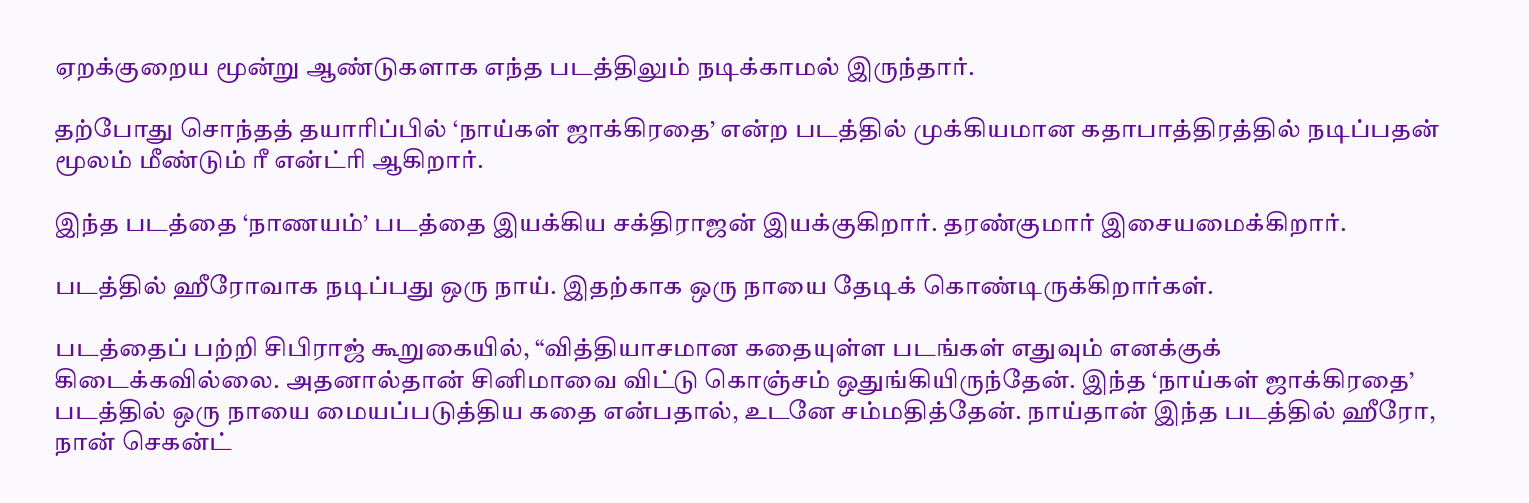ஏறக்குறைய மூன்று ஆண்டுகளாக எந்த படத்திலும் நடிக்காமல் இருந்தார்.

தற்போது சொந்தத் தயாரிப்பில் ‘நாய்கள் ஜாக்கிரதை’ என்ற படத்தில் முக்கியமான கதாபாத்திரத்தில் நடிப்பதன் மூலம் மீண்டும் ரீ என்ட்ரி ஆகிறார்.

இந்த படத்தை ‘நாணயம்’ படத்தை இயக்கிய சக்திராஜன் இயக்குகிறார். தரண்குமார் இசையமைக்கிறார்.

படத்தில் ஹீரோவாக நடிப்பது ஒரு நாய். இதற்காக ஒரு நாயை தேடிக் கொண்டிருக்கிறார்கள்.

படத்தைப் பற்றி சிபிராஜ் கூறுகையில், “வித்தியாசமான கதையுள்ள படங்கள் எதுவும் எனக்குக் கிடைக்கவில்லை. அதனால்தான் சினிமாவை விட்டு கொஞ்சம் ஒதுங்கியிருந்தேன். இந்த ‘நாய்கள் ஜாக்கிரதை’ படத்தில் ஒரு நாயை மையப்படுத்திய கதை என்பதால், உடனே சம்மதித்தேன். நாய்தான் இந்த படத்தில் ஹீரோ, நான் செகன்ட்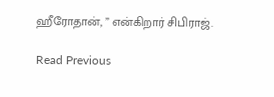ஹீரோதான், ” என்கிறார் சிபிராஜ்.

Read Previous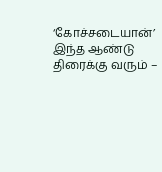‘கோச்சடையான்’ இந்த ஆண்டு திரைக்கு வரும் –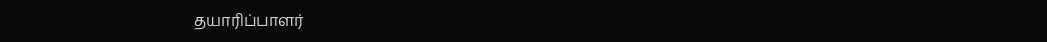தயாரிப்பாளர்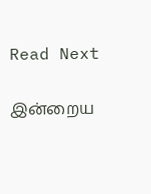Read Next

இன்றைய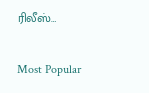ரிலீஸ்…

Most Popular